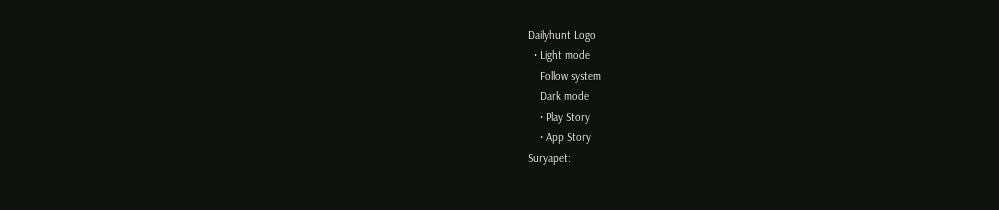Dailyhunt Logo
  • Light mode
    Follow system
    Dark mode
    • Play Story
    • App Story
Suryapet: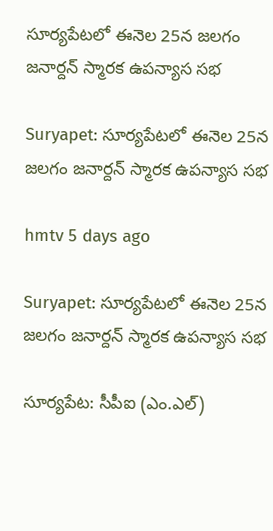సూర్యపేటలో ఈనెల 25న జలగం జనార్దన్ స్మారక ఉపన్యాస సభ

Suryapet: సూర్యపేటలో ఈనెల 25న జలగం జనార్దన్ స్మారక ఉపన్యాస సభ

hmtv 5 days ago

Suryapet: సూర్యపేటలో ఈనెల 25న జలగం జనార్దన్ స్మారక ఉపన్యాస సభ

సూర్యపేట: సీపీఐ (ఎం.ఎల్)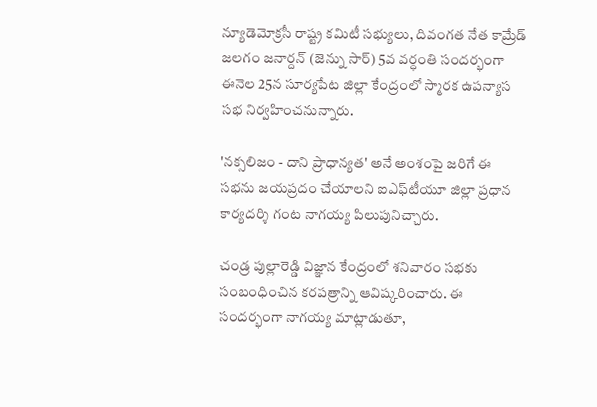న్యూడెమోక్రసీ రాష్ట్ర కమిటీ సభ్యులు, దివంగత నేత కామ్రేడ్ జలగం జనార్దన్ (జెన్ను సార్) 5వ వర్ధంతి సందర్భంగా ఈనెల 25న సూర్యపేట జిల్లా కేంద్రంలో స్మారక ఉపన్యాస సభ నిర్వహించనున్నారు.

'నక్సలిజం - దాని ప్రాధాన్యత' అనే అంశంపై జరిగే ఈ సభను జయప్రదం చేయాలని ఐఎఫ్‌టీయూ జిల్లా ప్రధాన కార్యదర్శి గంట నాగయ్య పిలుపునిచ్చారు.

చండ్ర పుల్లారెడ్డి విజ్ఞాన కేంద్రంలో శనివారం సభకు సంబంధించిన కరపత్రాన్ని ఆవిష్కరించారు. ఈ సందర్భంగా నాగయ్య మాట్లాడుతూ,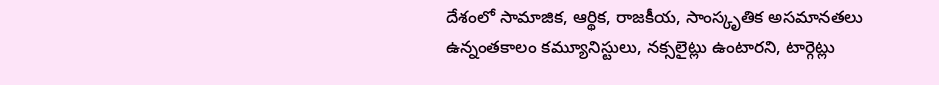దేశంలో సామాజిక, ఆర్థిక, రాజకీయ, సాంస్కృతిక అసమానతలు ఉన్నంతకాలం కమ్యూనిస్టులు, నక్సలైట్లు ఉంటారని, టార్గెట్లు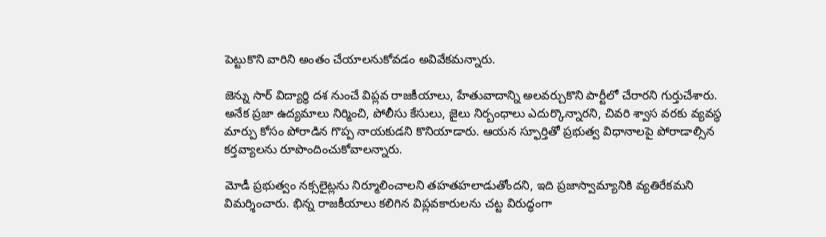పెట్టుకొని వారిని అంతం చేయాలనుకోవడం అవివేకమన్నారు.

జెన్ను సార్ విద్యార్థి దశ నుంచే విప్లవ రాజకీయాలు, హేతువాదాన్ని అలవర్చుకొని పార్టీలో చేరారని గుర్తుచేశారు. అనేక ప్రజా ఉద్యమాలు నిర్మించి, పోలీసు కేసులు, జైలు నిర్బంధాలు ఎదుర్కొన్నారని, చివరి శ్వాస వరకు వ్యవస్థ మార్పు కోసం పోరాడిన గొప్ప నాయకుడని కొనియాడారు. ఆయన స్ఫూర్తితో ప్రభుత్వ విధానాలపై పోరాడాల్సిన కర్తవ్యాలను రూపొందించుకోవాలన్నారు.

మోడీ ప్రభుత్వం నక్సలైట్లను నిర్మూలించాలని తహతహలాడుతోందని, ఇది ప్రజాస్వామ్యానికి వ్యతిరేకమని విమర్శించారు. భిన్న రాజకీయాలు కలిగిన విప్లవకారులను చట్ట విరుద్ధంగా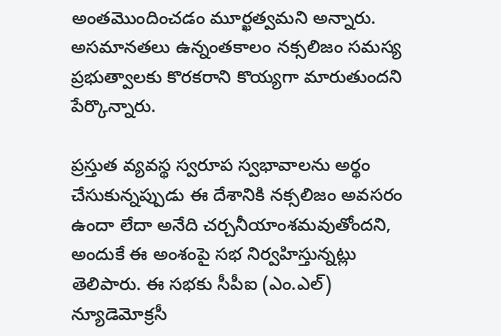అంతమొందించడం మూర్ఖత్వమని అన్నారు. అసమానతలు ఉన్నంతకాలం నక్సలిజం సమస్య ప్రభుత్వాలకు కొరకరాని కొయ్యగా మారుతుందని పేర్కొన్నారు.

ప్రస్తుత వ్యవస్థ స్వరూప స్వభావాలను అర్థం చేసుకున్నప్పుడు ఈ దేశానికి నక్సలిజం అవసరం ఉందా లేదా అనేది చర్చనీయాంశమవుతోందని, అందుకే ఈ అంశంపై సభ నిర్వహిస్తున్నట్లు తెలిపారు. ఈ సభకు సీపీఐ (ఎం.ఎల్) న్యూడెమోక్రసీ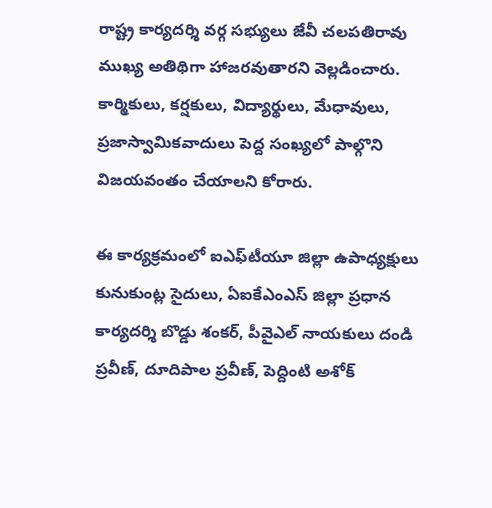రాష్ట్ర కార్యదర్శి వర్గ సభ్యులు జేవీ చలపతిరావు ముఖ్య అతిథిగా హాజరవుతారని వెల్లడించారు. కార్మికులు, కర్షకులు, విద్యార్థులు, మేధావులు, ప్రజాస్వామికవాదులు పెద్ద సంఖ్యలో పాల్గొని విజయవంతం చేయాలని కోరారు.

ఈ కార్యక్రమంలో ఐఎఫ్‌టీయూ జిల్లా ఉపాధ్యక్షులు కునుకుంట్ల సైదులు, ఏఐకేఎంఎస్ జిల్లా ప్రధాన కార్యదర్శి బొడ్డు శంకర్, పీవైఎల్ నాయకులు దండి ప్రవీణ్, దూదిపాల ప్రవీణ్, పెద్దింటి అశోక్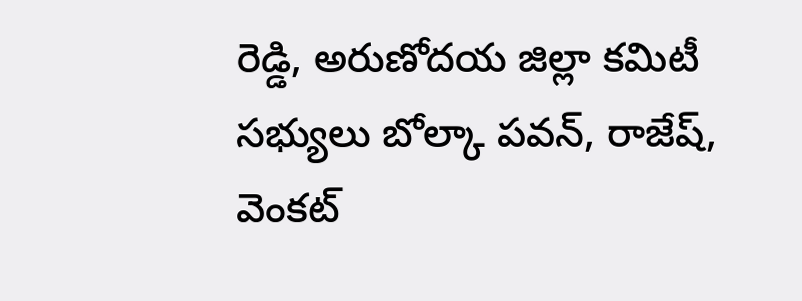రెడ్డి, అరుణోదయ జిల్లా కమిటీ సభ్యులు బోల్కా పవన్, రాజేష్, వెంకట్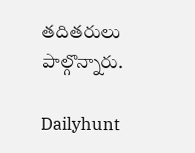తదితరులు పాల్గొన్నారు.

Dailyhunt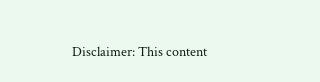Disclaimer: This content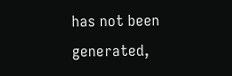has not been generated,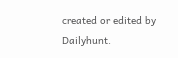created or edited by Dailyhunt.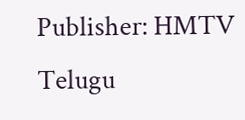Publisher: HMTV Telugu